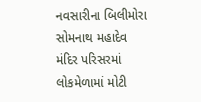નવસારીના બિલીમોરા સોમનાથ મહાદેવ મંદિર પરિસરમાં લોકમેળામાં મોટી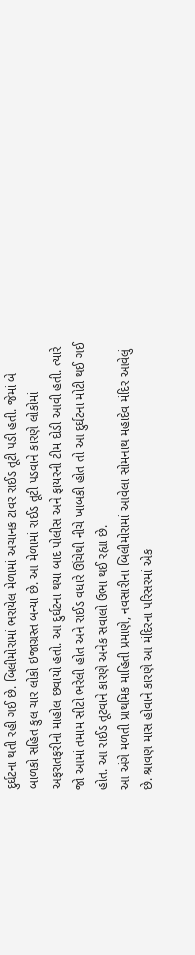દુર્ઘટના થતી રહી ગઈ છે. બિલીમોરામાં ભરાયેલ મેળામાં અચાનક ટાવર રાઈડ તૂટી પડી હતી. જેમાં બે બાળકો સહિત કુલ ચાર લોકો ઇજાગ્રસ્ત બન્યા છે. આ મેળામાં રાઈડ તૂટી પડવાને કારણે લોકોમાં અફરાતફરીનો માહોલ છવાયો હતો. આ દુર્ઘટના થયા બાદ પોલીસ અને ફાયરની ટીમ દોડી આવી હતી. ત્યારે જો આમાં તમામ સીટો ભરેલી હોત અને રાઈડ વધારે ઊંચેથી નીચે ખાબકી હોત તો આ દુર્ઘટના મોટી થઈ ગઈ હોત. આ રાઈડ તૂટવાને કારણે અનેક સવાલો ઉભા થઈ રહ્યા છે.
આ અંગે મળતી પ્રાથમિક માહિતી પ્રમાણે, નવસારીના બિલીમોરામાં આવેલા સોમનાથ મહાદેવ મંદિર આવેલું છે. શ્રાવણ માસ હોવાને કારણે આ મંદિરના પરિસરમાં એક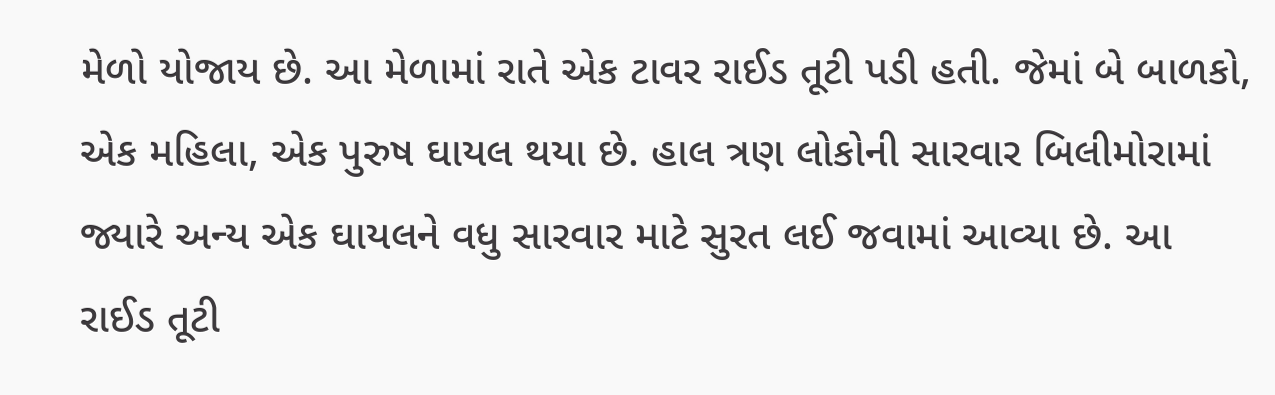મેળો યોજાય છે. આ મેળામાં રાતે એક ટાવર રાઈડ તૂટી પડી હતી. જેમાં બે બાળકો, એક મહિલા, એક પુરુષ ઘાયલ થયા છે. હાલ ત્રણ લોકોની સારવાર બિલીમોરામાં જ્યારે અન્ય એક ઘાયલને વધુ સારવાર માટે સુરત લઈ જવામાં આવ્યા છે. આ રાઈડ તૂટી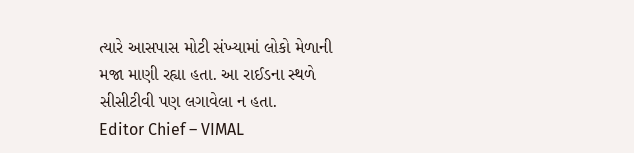ત્યારે આસપાસ મોટી સંખ્યામાં લોકો મેળાની મજા માણી રહ્યા હતા. આ રાઈડના સ્થળે સીસીટીવી પણ લગાવેલા ન હતા.
Editor Chief – VIMAL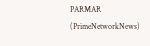PARMAR (PrimeNetworkNews)